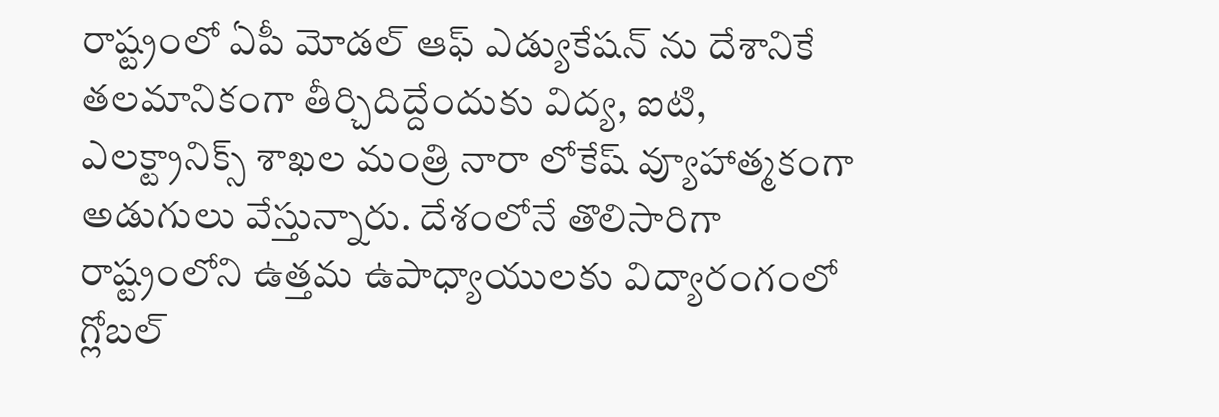రాష్ట్రంలో ఏపీ మోడల్ ఆఫ్ ఎడ్యుకేషన్ ను దేశానికే తలమానికంగా తీర్చిదిద్దేందుకు విద్య, ఐటి, ఎలక్ట్రానిక్స్ శాఖల మంత్రి నారా లోకేష్ వ్యూహాత్మకంగా అడుగులు వేస్తున్నారు. దేశంలోనే తొలిసారిగా రాష్ట్రంలోని ఉత్తమ ఉపాధ్యాయులకు విద్యారంగంలో గ్లోబల్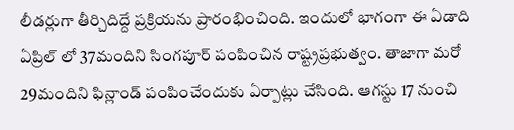లీడర్లుగా తీర్చిదిద్దే ప్రక్రియను ప్రారంభించింది. ఇందులో భాగంగా ఈ ఏడాది ఏప్రిల్ లో 37మందిని సింగపూర్ పంపించిన రాష్ట్రప్రభుత్వం. తాజాగా మరో 29మందిని ఫిన్లాండ్ పంపించేందుకు ఏర్పాట్లు చేసింది. ఆగస్టు 17 నుంచి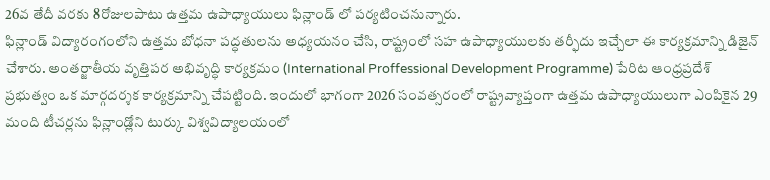26వ తేదీ వరకు 8రోజులపాటు ఉత్తమ ఉపాధ్యాయులు ఫిన్లాండ్ లో పర్యటించనున్నారు.
ఫిన్లాండ్ విద్యారంగంలోని ఉత్తమ బోధనా పద్ధతులను అధ్యయనం చేసి, రాష్ట్రంలో సహ ఉపాధ్యాయులకు తర్ఫీదు ఇచ్చేలా ఈ కార్యక్రమాన్ని డిజైన్ చేశారు. అంతర్జాతీయ వృత్తిపర అభివృద్ధి కార్యక్రమం (International Proffessional Development Programme) పేరిట ఆంధ్రప్రదేశ్ ప్రభుత్వం ఒక మార్గదర్శక కార్యక్రమాన్ని చేపట్టింది. ఇందులో భాగంగా 2026 సంవత్సరంలో రాష్ట్రవ్యాప్తంగా ఉత్తమ ఉపాధ్యాయులుగా ఎంపికైన 29 మంది టీచర్లను ఫిన్లాండ్లోని టుర్కు విశ్వవిద్యాలయంలో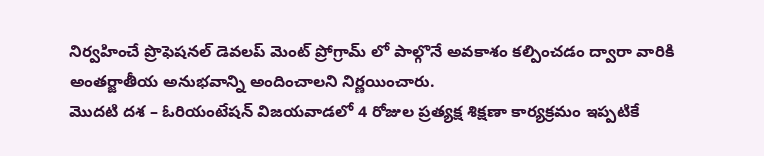నిర్వహించే ప్రొఫెషనల్ డెవలప్ మెంట్ ప్రోగ్రామ్ లో పాల్గొనే అవకాశం కల్పించడం ద్వారా వారికి అంతర్జాతీయ అనుభవాన్ని అందించాలని నిర్ణయించారు.
మొదటి దశ – ఓరియంటేషన్ విజయవాడలో 4 రోజుల ప్రత్యక్ష శిక్షణా కార్యక్రమం ఇప్పటికే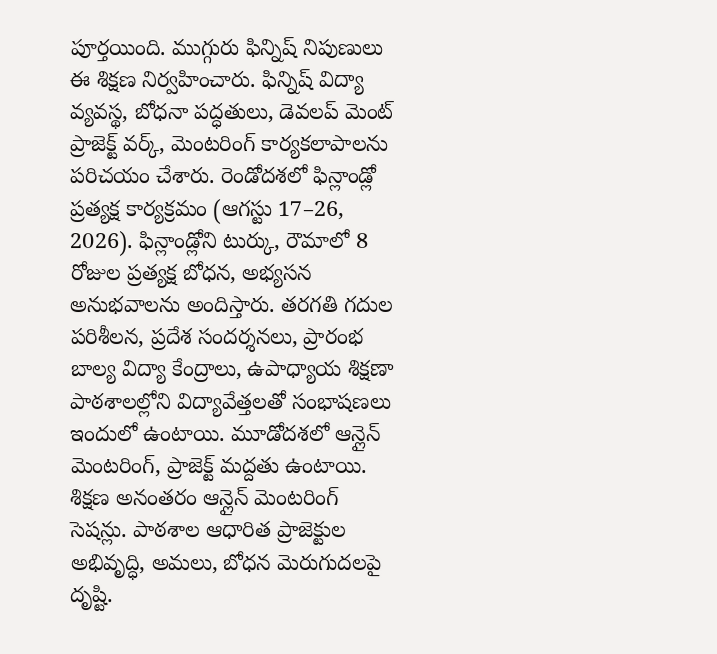పూర్తయింది. ముగ్గురు ఫిన్నిష్ నిపుణులు ఈ శిక్షణ నిర్వహించారు. ఫిన్నిష్ విద్యా వ్యవస్థ, బోధనా పద్ధతులు, డెవలప్ మెంట్ ప్రాజెక్ట్ వర్క్, మెంటరింగ్ కార్యకలాపాలను పరిచయం చేశారు. రెండోదశలో ఫిన్లాండ్లో ప్రత్యక్ష కార్యక్రమం (ఆగస్టు 17–26, 2026). ఫిన్లాండ్లోని టుర్కు, రౌమాలో 8 రోజుల ప్రత్యక్ష బోధన, అభ్యసన అనుభవాలను అందిస్తారు. తరగతి గదుల పరిశీలన, ప్రదేశ సందర్శనలు, ప్రారంభ బాల్య విద్యా కేంద్రాలు, ఉపాధ్యాయ శిక్షణా పాఠశాలల్లోని విద్యావేత్తలతో సంభాషణలు ఇందులో ఉంటాయి. మూడోదశలో ఆన్లైన్ మెంటరింగ్, ప్రాజెక్ట్ మద్దతు ఉంటాయి. శిక్షణ అనంతరం ఆన్లైన్ మెంటరింగ్ సెషన్లు. పాఠశాల ఆధారిత ప్రాజెక్టుల అభివృద్ధి, అమలు, బోధన మెరుగుదలపై దృష్టి.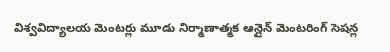విశ్వవిద్యాలయ మెంటర్లు మూడు నిర్మాణాత్మక ఆన్లైన్ మెంటరింగ్ సెషన్ల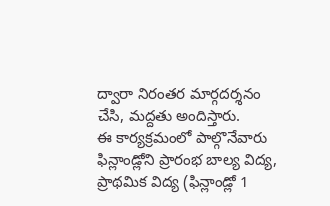ద్వారా నిరంతర మార్గదర్శనం చేసి, మద్దతు అందిస్తారు.
ఈ కార్యక్రమంలో పాల్గొనేవారు ఫిన్లాండ్లోని ప్రారంభ బాల్య విద్య, ప్రాథమిక విద్య (ఫిన్లాండ్లో 1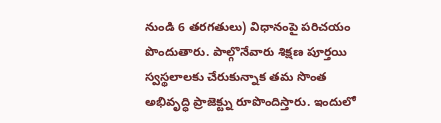నుండి 6 తరగతులు) విధానంపై పరిచయం పొందుతారు. పాల్గొనేవారు శిక్షణ పూర్తయి స్వస్థలాలకు చేరుకున్నాక తమ సొంత అభివృద్ధి ప్రాజెక్ట్ను రూపొందిస్తారు. ఇందులో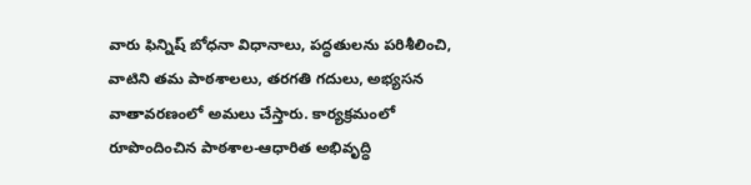వారు ఫిన్నిష్ బోధనా విధానాలు, పద్ధతులను పరిశీలించి, వాటిని తమ పాఠశాలలు, తరగతి గదులు, అభ్యసన వాతావరణంలో అమలు చేస్తారు. కార్యక్రమంలో రూపొందించిన పాఠశాల-ఆధారిత అభివృద్ధి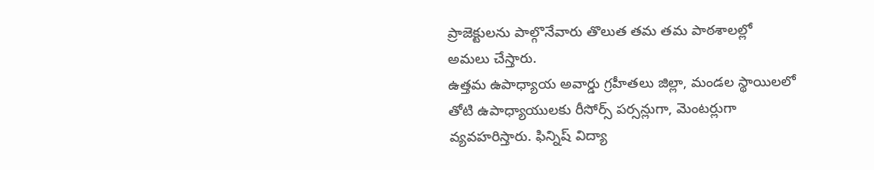ప్రాజెక్టులను పాల్గొనేవారు తొలుత తమ తమ పాఠశాలల్లో అమలు చేస్తారు.
ఉత్తమ ఉపాధ్యాయ అవార్డు గ్రహీతలు జిల్లా, మండల స్థాయిలలో తోటి ఉపాధ్యాయులకు రీసోర్స్ పర్సన్లుగా, మెంటర్లుగా వ్యవహరిస్తారు. ఫిన్నిష్ విద్యా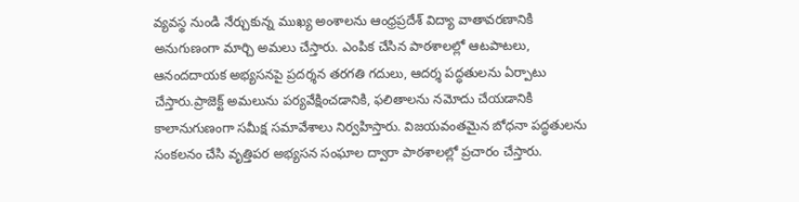వ్యవస్థ నుండి నేర్చుకున్న ముఖ్య అంశాలను ఆంధ్రప్రదేశ్ విద్యా వాతావరణానికి అనుగుణంగా మార్చి అమలు చేస్తారు. ఎంపిక చేసిన పాఠశాలల్లో ఆటపాటలు, ఆనందదాయక అభ్యసనపై ప్రదర్శన తరగతి గదులు, ఆదర్శ పద్ధతులను ఏర్పాటు చేస్తారు.ప్రాజెక్ట్ అమలును పర్యవేక్షించడానికి, ఫలితాలను నమోదు చేయడానికి కాలానుగుణంగా సమీక్ష సమావేశాలు నిర్వహిస్తారు. విజయవంతమైన బోధనా పద్ధతులను సంకలనం చేసి వృత్తిపర అభ్యసన సంఘాల ద్వారా పాఠశాలల్లో ప్రచారం చేస్తారు.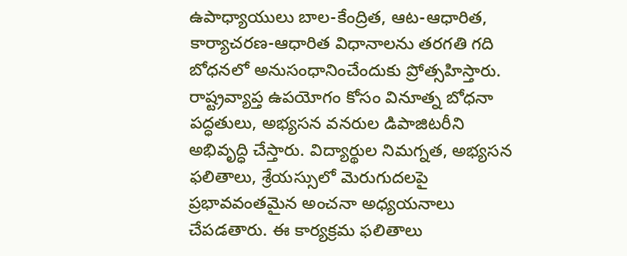ఉపాధ్యాయులు బాల-కేంద్రిత, ఆట-ఆధారిత, కార్యాచరణ-ఆధారిత విధానాలను తరగతి గది బోధనలో అనుసంధానించేందుకు ప్రోత్సహిస్తారు. రాష్ట్రవ్యాప్త ఉపయోగం కోసం వినూత్న బోధనా పద్ధతులు, అభ్యసన వనరుల డిపాజిటరీని అభివృద్ధి చేస్తారు. విద్యార్థుల నిమగ్నత, అభ్యసన ఫలితాలు, శ్రేయస్సులో మెరుగుదలపై ప్రభావవంతమైన అంచనా అధ్యయనాలు చేపడతారు. ఈ కార్యక్రమ ఫలితాలు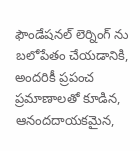ఫౌండేషనల్ లెర్నింగ్ ను బలోపేతం చేయడానికి, అందరికీ ప్రపంచ ప్రమాణాలతో కూడిన, ఆనందదాయకమైన,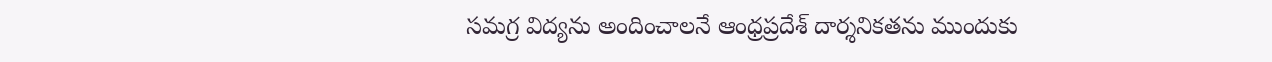సమగ్ర విద్యను అందించాలనే ఆంధ్రప్రదేశ్ దార్శనికతను ముందుకు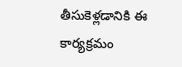తీసుకెళ్లడానికి ఈ కార్యక్రమం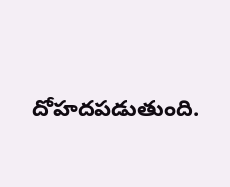దోహదపడుతుంది.